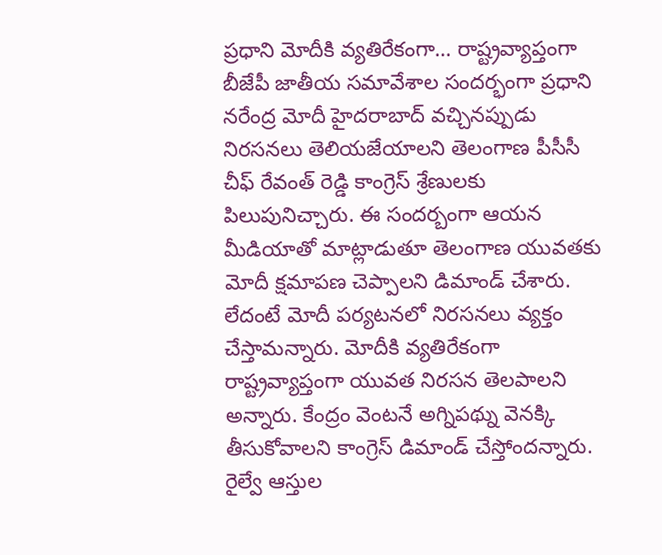ప్రధాని మోదీకి వ్యతిరేకంగా… రాష్ట్రవ్యాప్తంగా
బీజేపీ జాతీయ సమావేశాల సందర్భంగా ప్రధాని నరేంద్ర మోదీ హైదరాబాద్ వచ్చినప్పుడు నిరసనలు తెలియజేయాలని తెలంగాణ పీసీసీ చీఫ్ రేవంత్ రెడ్డి కాంగ్రెస్ శ్రేణులకు పిలుపునిచ్చారు. ఈ సందర్బంగా ఆయన మీడియాతో మాట్లాడుతూ తెలంగాణ యువతకు మోదీ క్షమాపణ చెప్పాలని డిమాండ్ చేశారు. లేదంటే మోదీ పర్యటనలో నిరసనలు వ్యక్తం చేస్తామన్నారు. మోదీకి వ్యతిరేకంగా రాష్ట్రవ్యాప్తంగా యువత నిరసన తెలపాలని అన్నారు. కేంద్రం వెంటనే అగ్నిపథ్ను వెనక్కి తీసుకోవాలని కాంగ్రెస్ డిమాండ్ చేస్తోందన్నారు. రైల్వే ఆస్తుల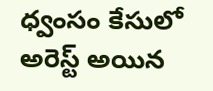ధ్వంసం కేసులో అరెస్ట్ అయిన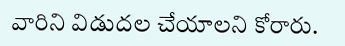వారిని విడుదల చేయాలని కోరారు.